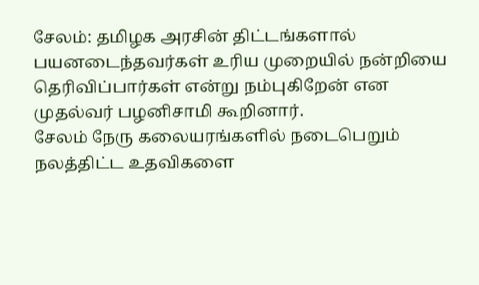சேலம்: தமிழக அரசின் திட்டங்களால் பயனடைந்தவர்கள் உரிய முறையில் நன்றியை தெரிவிப்பார்கள் என்று நம்புகிறேன் என முதல்வர் பழனிசாமி கூறினார்.
சேலம் நேரு கலையரங்களில் நடைபெறும் நலத்திட்ட உதவிகளை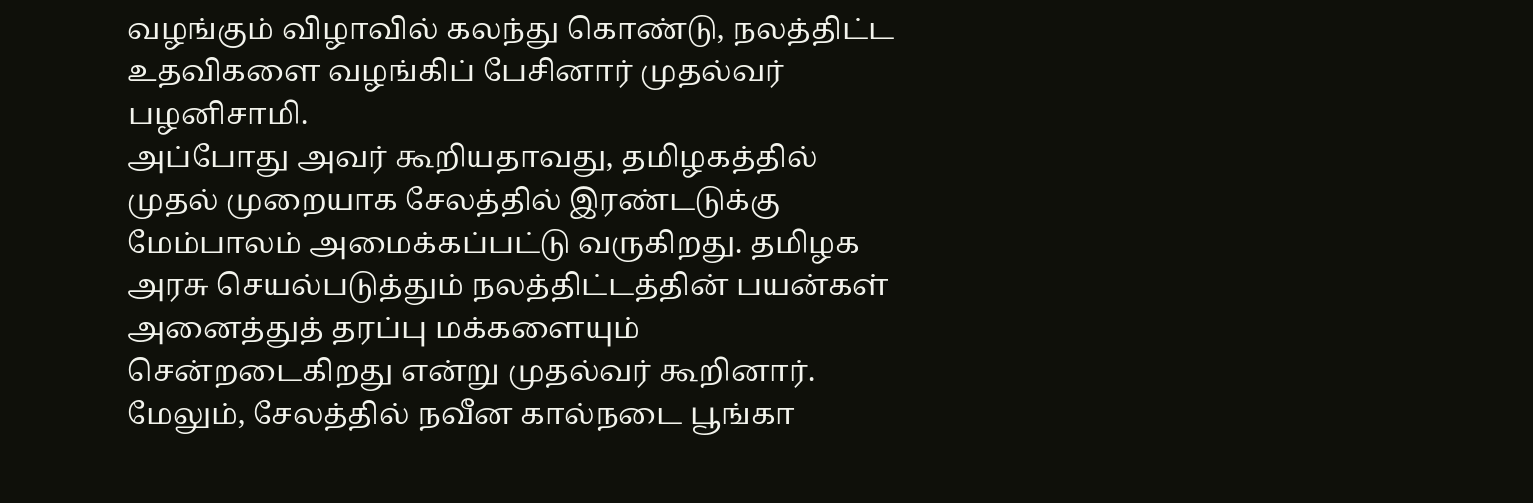வழங்கும் விழாவில் கலந்து கொண்டு, நலத்திட்ட உதவிகளை வழங்கிப் பேசினார் முதல்வர் பழனிசாமி.
அப்போது அவர் கூறியதாவது, தமிழகத்தில் முதல் முறையாக சேலத்தில் இரண்டடுக்கு மேம்பாலம் அமைக்கப்பட்டு வருகிறது. தமிழக அரசு செயல்படுத்தும் நலத்திட்டத்தின் பயன்கள் அனைத்துத் தரப்பு மக்களையும் சென்றடைகிறது என்று முதல்வர் கூறினார்.
மேலும், சேலத்தில் நவீன கால்நடை பூங்கா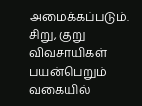அமைக்கப்படும். சிறு, குறு விவசாயிகள் பயன்பெறும் வகையில்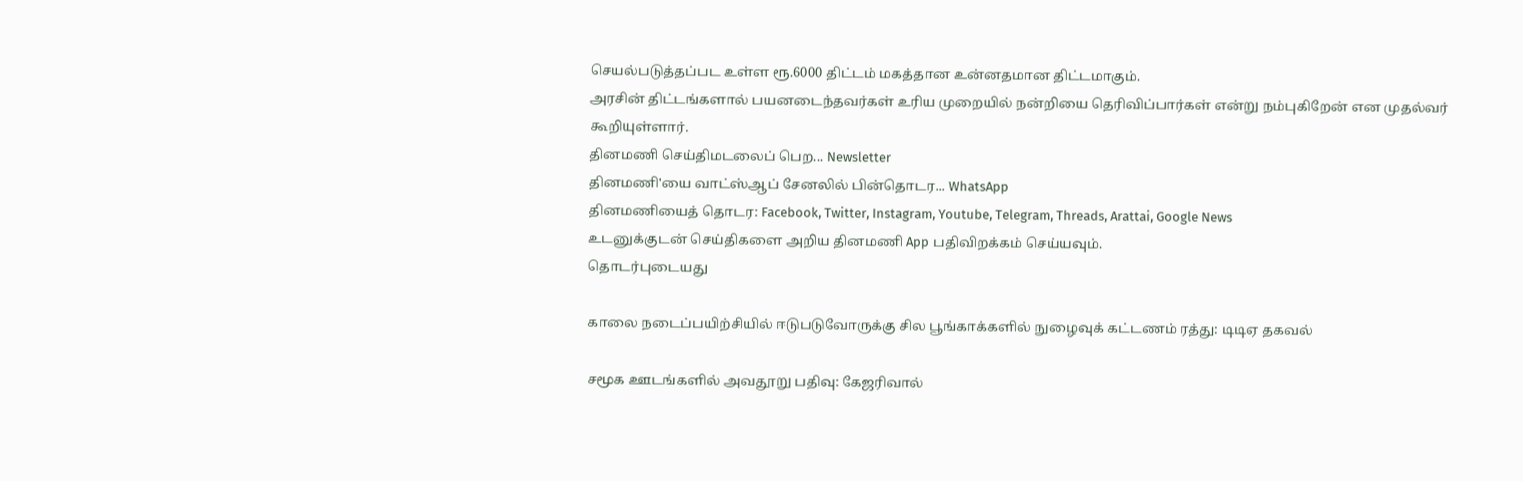செயல்படுத்தப்பட உள்ள ரூ.6000 திட்டம் மகத்தான உன்னதமான திட்டமாகும்.
அரசின் திட்டங்களால் பயனடைந்தவர்கள் உரிய முறையில் நன்றியை தெரிவிப்பார்கள் என்று நம்புகிறேன் என முதல்வர் கூறியுள்ளார்.
தினமணி செய்திமடலைப் பெற... Newsletter
தினமணி'யை வாட்ஸ்ஆப் சேனலில் பின்தொடர... WhatsApp
தினமணியைத் தொடர: Facebook, Twitter, Instagram, Youtube, Telegram, Threads, Arattai, Google News
உடனுக்குடன் செய்திகளை அறிய தினமணி App பதிவிறக்கம் செய்யவும்.
தொடர்புடையது

காலை நடைப்பயிற்சியில் ஈடுபடுவோருக்கு சில பூங்காக்களில் நுழைவுக் கட்டணம் ரத்து: டிடிஏ தகவல்

சமூக ஊடங்களில் அவதூறு பதிவு: கேஜரிவால்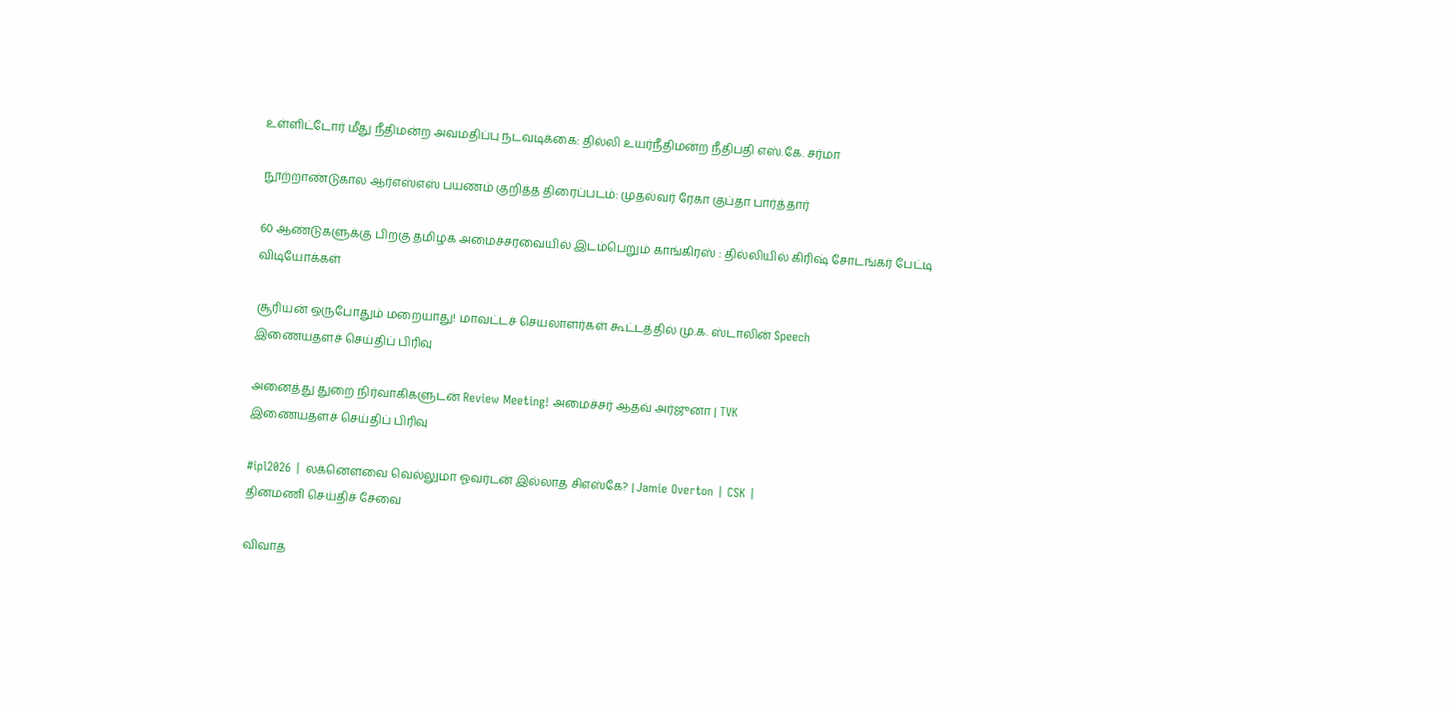உள்ளிட்டோர் மீது நீதிமன்ற அவமதிப்பு நடவடிக்கை: தில்லி உயர்நீதிமன்ற நீதிபதி எஸ்.கே. சர்மா

நூற்றாண்டுகால ஆர்எஸ்எஸ் பயணம் குறித்த திரைப்படம்: முதல்வர் ரேகா குப்தா பார்த்தார்

60 ஆண்டுகளுக்கு பிறகு தமிழக அமைச்சரவையில் இடம்பெறும் காங்கிரஸ் : தில்லியில் கிரிஷ் சோடங்கர் பேட்டி
விடியோக்கள்

சூரியன் ஒருபோதும் மறையாது! மாவட்டச் செயலாளர்கள் கூட்டத்தில் மு.க. ஸ்டாலின் Speech
இணையதளச் செய்திப் பிரிவு

அனைத்து துறை நிர்வாகிகளுடன் Review Meeting! அமைச்சர் ஆதவ் அர்ஜுனா | TVK
இணையதளச் செய்திப் பிரிவு

#ipl2026 | லக்னௌவை வெல்லுமா ஓவர்டன் இல்லாத சிஎஸ்கே? | Jamie Overton | CSK |
தினமணி செய்திச் சேவை

விவாத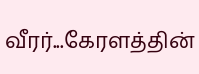வீரர்...கேரளத்தின்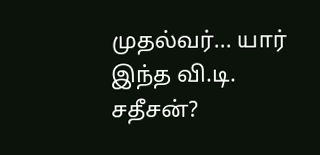முதல்வர்... யார் இந்த வி.டி. சதீசன்?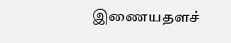இணையதளச்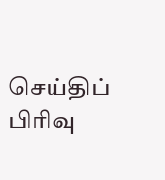செய்திப் பிரிவு